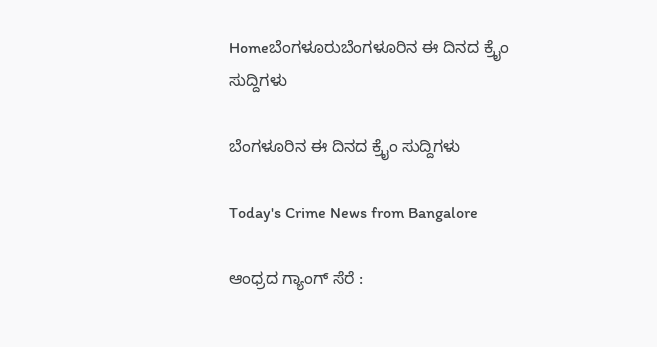Homeಬೆಂಗಳೂರುಬೆಂಗಳೂರಿನ ಈ ದಿನದ ಕ್ರೈಂ ಸುದ್ದಿಗಳು

ಬೆಂಗಳೂರಿನ ಈ ದಿನದ ಕ್ರೈಂ ಸುದ್ದಿಗಳು

Today's Crime News from Bangalore

ಆಂಧ್ರದ ಗ್ಯಾಂಗ್‌ ಸೆರೆ :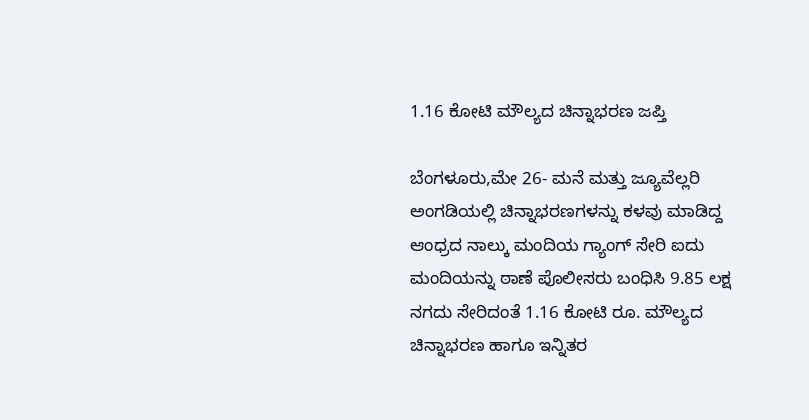1.16 ಕೋಟಿ ಮೌಲ್ಯದ ಚಿನ್ನಾಭರಣ ಜಪ್ತಿ

ಬೆಂಗಳೂರು,ಮೇ 26- ಮನೆ ಮತ್ತು ಜ್ಯೂವೆಲ್ಲರಿ ಅಂಗಡಿಯಲ್ಲಿ ಚಿನ್ನಾಭರಣಗಳನ್ನು ಕಳವು ಮಾಡಿದ್ದ ಆಂಧ್ರದ ನಾಲ್ಕು ಮಂದಿಯ ಗ್ಯಾಂಗ್‌ ಸೇರಿ ಐದು ಮಂದಿಯನ್ನು ಠಾಣೆ ಪೊಲೀಸರು ಬಂಧಿಸಿ 9.85 ಲಕ್ಷ ನಗದು ಸೇರಿದಂತೆ 1.16 ಕೋಟಿ ರೂ. ಮೌಲ್ಯದ ಚಿನ್ನಾಭರಣ ಹಾಗೂ ಇನ್ನಿತರ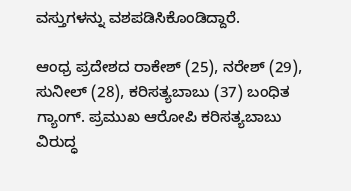ವಸ್ತುಗಳನ್ನು ವಶಪಡಿಸಿಕೊಂಡಿದ್ದಾರೆ.

ಆಂಧ್ರ ಪ್ರದೇಶದ ರಾಕೇಶ್‌ (25), ನರೇಶ್‌ (29), ಸುನೀಲ್‌ (28), ಕರಿಸತ್ಯಬಾಬು (37) ಬಂಧಿತ ಗ್ಯಾಂಗ್‌. ಪ್ರಮುಖ ಆರೋಪಿ ಕರಿಸತ್ಯಬಾಬು ವಿರುದ್ಧ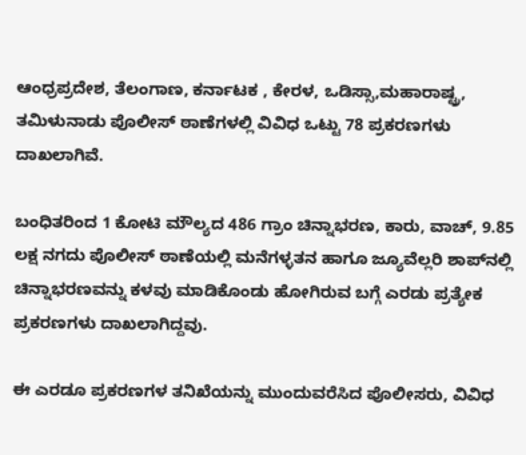ಆಂಧ್ರಪ್ರದೇಶ, ತೆಲಂಗಾಣ, ಕರ್ನಾಟಕ , ಕೇರಳ, ಒಡಿಸ್ಸಾ,ಮಹಾರಾಷ್ಟ್ರ, ತಮಿಳುನಾಡು ಪೊಲೀಸ್‌‍ ಠಾಣೆಗಳಲ್ಲಿ ವಿವಿಧ ಒಟ್ಟು 78 ಪ್ರಕರಣಗಳು ದಾಖಲಾಗಿವೆ.

ಬಂಧಿತರಿಂದ 1 ಕೋಟಿ ಮೌಲ್ಯದ 486 ಗ್ರಾಂ ಚಿನ್ನಾಭರಣ, ಕಾರು, ವಾಚ್‌, 9.85 ಲಕ್ಷ ನಗದು ಪೊಲೀಸ್‌‍ ಠಾಣೆಯಲ್ಲಿ ಮನೆಗಳ್ಳತನ ಹಾಗೂ ಜ್ಯೂವೆಲ್ಲರಿ ಶಾಪ್‌ನಲ್ಲಿ ಚಿನ್ನಾಭರಣವನ್ನು ಕಳವು ಮಾಡಿಕೊಂಡು ಹೋಗಿರುವ ಬಗ್ಗೆ ಎರಡು ಪ್ರತ್ಯೇಕ ಪ್ರಕರಣಗಳು ದಾಖಲಾಗಿದ್ದವು.

ಈ ಎರಡೂ ಪ್ರಕರಣಗಳ ತನಿಖೆಯನ್ನು ಮುಂದುವರೆಸಿದ ಪೊಲೀಸರು, ವಿವಿಧ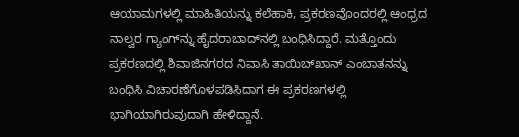ಆಯಾಮಗಳಲ್ಲಿ ಮಾಹಿತಿಯನ್ನು ಕಲೆಹಾಕಿ, ಪ್ರಕರಣವೊಂದರಲ್ಲಿ ಆಂಧ್ರದ ನಾಲ್ವರ ಗ್ಯಾಂಗ್‌ನ್ನು ಹೈದರಾಬಾದ್‌ನಲ್ಲಿ ಬಂಧಿಸಿದ್ದಾರೆ. ಮತ್ತೊಂದು ಪ್ರಕರಣದಲ್ಲಿ ಶಿವಾಜಿನಗರದ ನಿವಾಸಿ ತಾಯಿಬ್‌ಖಾನ್‌ ಎಂಬಾತನನ್ನು ಬಂಧಿಸಿ ವಿಚಾರಣೆಗೊಳಪಡಿಸಿದಾಗ ಈ ಪ್ರಕರಣಗಳಲ್ಲಿ ಭಾಗಿಯಾಗಿರುವುದಾಗಿ ಹೇಳಿದ್ದಾನೆ.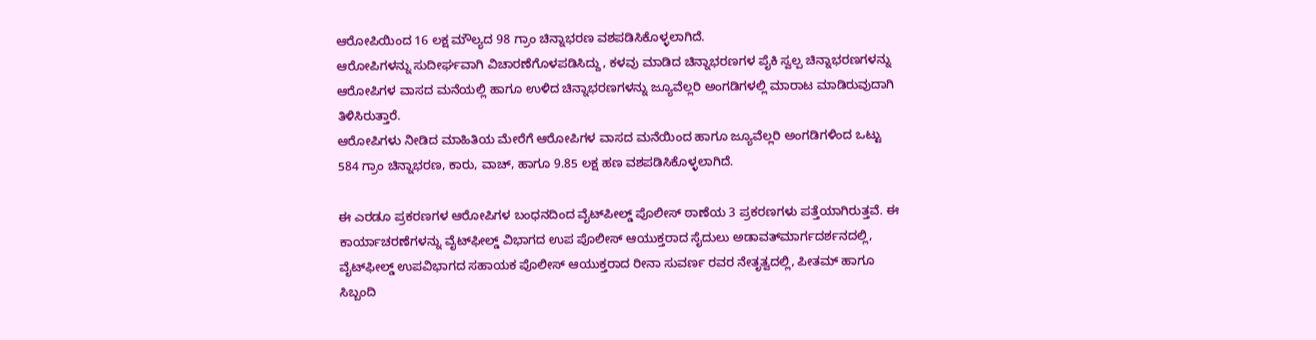ಆರೋಪಿಯಿಂದ 16 ಲಕ್ಷ ಮೌಲ್ಯದ 98 ಗ್ರಾಂ ಚಿನ್ನಾಭರಣ ವಶಪಡಿಸಿಕೊಳ್ಳಲಾಗಿದೆ.
ಆರೋಪಿಗಳನ್ನು ಸುದೀರ್ಘವಾಗಿ ವಿಚಾರಣೆಗೊಳಪಡಿಸಿದ್ದು, ಕಳವು ಮಾಡಿದ ಚಿನ್ನಾಭರಣಗಳ ಪೈಕಿ ಸ್ವಲ್ಪ ಚಿನ್ನಾಭರಣಗಳನ್ನು ಆರೋಪಿಗಳ ವಾಸದ ಮನೆಯಲ್ಲಿ ಹಾಗೂ ಉಳಿದ ಚಿನ್ನಾಭರಣಗಳನ್ನು ಜ್ಯೂವೆಲ್ಲರಿ ಅಂಗಡಿಗಳಲ್ಲಿ ಮಾರಾಟ ಮಾಡಿರುವುದಾಗಿ ತಿಳಿಸಿರುತ್ತಾರೆ.
ಆರೋಪಿಗಳು ನೀಡಿದ ಮಾಹಿತಿಯ ಮೇರೆಗೆ ಆರೋಪಿಗಳ ವಾಸದ ಮನೆಯಿಂದ ಹಾಗೂ ಜ್ಯೂವೆಲ್ಲರಿ ಅಂಗಡಿಗಳಿಂದ ಒಟ್ಟು 584 ಗ್ರಾಂ ಚಿನ್ನಾಭರಣ, ಕಾರು, ವಾಚ್‌, ಹಾಗೂ 9.85 ಲಕ್ಷ ಹಣ ವಶಪಡಿಸಿಕೊಳ್ಳಲಾಗಿದೆ.

ಈ ಎರಡೂ ಪ್ರಕರಣಗಳ ಆರೋಪಿಗಳ ಬಂಧನದಿಂದ ವೈಟ್‌ಪೀಲ್ಡ್ ಪೊಲೀಸ್‌‍ ಠಾಣೆಯ 3 ಪ್ರಕರಣಗಳು ಪತ್ತೆಯಾಗಿರುತ್ತವೆ. ಈ ಕಾರ್ಯಾಚರಣೆಗಳನ್ನು ವೈಟ್‌ಫೀಲ್ಡ್ ವಿಭಾಗದ ಉಪ ಪೊಲೀಸ್‌‍ ಆಯುಕ್ತರಾದ ಸೈದುಲು ಅಡಾವತ್‌ಮಾರ್ಗದರ್ಶನದಲ್ಲಿ, ವೈಟ್‌ಫೀಲ್ಡ್ ಉಪವಿಭಾಗದ ಸಹಾಯಕ ಪೊಲೀಸ್‌‍ ಆಯುಕ್ತರಾದ ರೀನಾ ಸುವರ್ಣ ರವರ ನೇತೃತ್ವದಲ್ಲಿ, ಪೀತಮ್‌ ಹಾಗೂ ಸಿಬ್ಬಂದಿ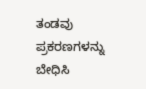ತಂಡವು ಪ್ರಕರಣಗಳನ್ನು ಬೇಧಿಸಿ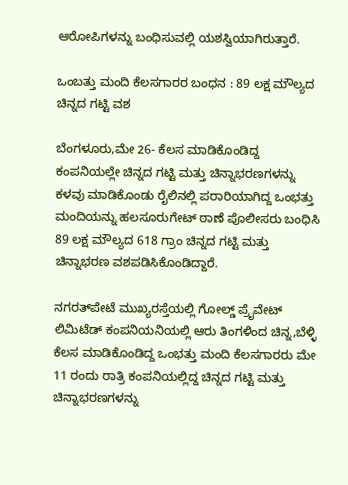ಆರೋಪಿಗಳನ್ನು ಬಂಧಿಸುವಲ್ಲಿ ಯಶಸ್ವಿಯಾಗಿರುತ್ತಾರೆ.

ಒಂಬತ್ತು ಮಂದಿ ಕೆಲಸಗಾರರ ಬಂಧನ : 89 ಲಕ್ಷ ಮೌಲ್ಯದ ಚಿನ್ನದ ಗಟ್ಟಿ ವಶ

ಬೆಂಗಳೂರು,ಮೇ 26- ಕೆಲಸ ಮಾಡಿಕೊಂಡಿದ್ದ ಕಂಪನಿಯಲ್ಲೇ ಚಿನ್ನದ ಗಟ್ಟಿ ಮತ್ತು ಚಿನ್ನಾಭರಣಗಳನ್ನು ಕಳವು ಮಾಡಿಕೊಂಡು ರೈಲಿನಲ್ಲಿ ಪರಾರಿಯಾಗಿದ್ದ ಒಂಭತ್ತು ಮಂದಿಯನ್ನು ಹಲಸೂರುಗೇಟ್‌ ಠಾಣೆ ಪೊಲೀಸರು ಬಂಧಿಸಿ 89 ಲಕ್ಷ ಮೌಲ್ಯದ 618 ಗ್ರಾಂ ಚಿನ್ನದ ಗಟ್ಟಿ ಮತ್ತು ಚಿನ್ನಾಭರಣ ವಶಪಡಿಸಿಕೊಂಡಿದ್ದಾರೆ.

ನಗರತ್‌ಪೇಟೆ ಮುಖ್ಯರಸ್ತೆಯಲ್ಲಿ ಗೋಲ್ಡ್ ಪ್ರೈವೇಟ್‌ ಲಿಮಿಟೆಡ್‌ ಕಂಪನಿಯನಿಯಲ್ಲಿ ಆರು ತಿಂಗಳಿಂದ ಚಿನ್ನ,ಬೆಳ್ಳಿ ಕೆಲಸ ಮಾಡಿಕೊಂಡಿದ್ದ ಒಂಭತ್ತು ಮಂದಿ ಕೆಲಸಗಾರರು ಮೇ 11 ರಂದು ರಾತ್ರಿ ಕಂಪನಿಯಲ್ಲಿದ್ದ ಚಿನ್ನದ ಗಟ್ಟಿ ಮತ್ತು ಚಿನ್ನಾಭರಣಗಳನ್ನು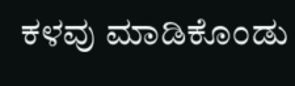ಕಳವು ಮಾಡಿಕೊಂಡು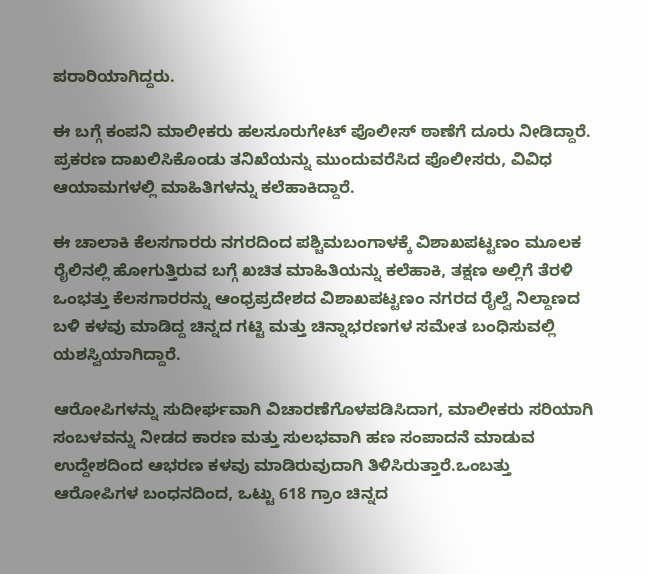ಪರಾರಿಯಾಗಿದ್ದರು.

ಈ ಬಗ್ಗೆ ಕಂಪನಿ ಮಾಲೀಕರು ಹಲಸೂರುಗೇಟ್‌ ಪೊಲೀಸ್‌‍ ಠಾಣೆಗೆ ದೂರು ನೀಡಿದ್ದಾರೆ. ಪ್ರಕರಣ ದಾಖಲಿಸಿಕೊಂಡು ತನಿಖೆಯನ್ನು ಮುಂದುವರೆಸಿದ ಪೊಲೀಸರು, ವಿವಿಧ ಆಯಾಮಗಳಲ್ಲಿ ಮಾಹಿತಿಗಳನ್ನು ಕಲೆಹಾಕಿದ್ದಾರೆ.

ಈ ಚಾಲಾಕಿ ಕೆಲಸಗಾರರು ನಗರದಿಂದ ಪಶ್ಚಿಮಬಂಗಾಳಕ್ಕೆ ವಿಶಾಖಪಟ್ಟಣಂ ಮೂಲಕ ರೈಲಿನಲ್ಲಿ ಹೋಗುತ್ತಿರುವ ಬಗ್ಗೆ ಖಚಿತ ಮಾಹಿತಿಯನ್ನು ಕಲೆಹಾಕಿ, ತಕ್ಷಣ ಅಲ್ಲಿಗೆ ತೆರಳಿ ಒಂಭತ್ತು ಕೆಲಸಗಾರರನ್ನು ಆಂಧ್ರಪ್ರದೇಶದ ವಿಶಾಖಪಟ್ಟಣಂ ನಗರದ ರೈಲ್ವೆ ನಿಲ್ದಾಣದ ಬಳಿ ಕಳವು ಮಾಡಿದ್ದ ಚಿನ್ನದ ಗಟ್ಟಿ ಮತ್ತು ಚಿನ್ನಾಭರಣಗಳ ಸಮೇತ ಬಂಧಿಸುವಲ್ಲಿ ಯಶಸ್ವಿಯಾಗಿದ್ದಾರೆ.

ಆರೋಪಿಗಳನ್ನು ಸುದೀರ್ಘವಾಗಿ ವಿಚಾರಣೆಗೊಳಪಡಿಸಿದಾಗ, ಮಾಲೀಕರು ಸರಿಯಾಗಿ ಸಂಬಳವನ್ನು ನೀಡದ ಕಾರಣ ಮತ್ತು ಸುಲಭವಾಗಿ ಹಣ ಸಂಪಾದನೆ ಮಾಡುವ ಉದ್ದೇಶದಿಂದ ಆಭರಣ ಕಳವು ಮಾಡಿರುವುದಾಗಿ ತಿಳಿಸಿರುತ್ತಾರೆ.ಒಂಬತ್ತು ಆರೋಪಿಗಳ ಬಂಧನದಿಂದ, ಒಟ್ಟು 618 ಗ್ರಾಂ ಚಿನ್ನದ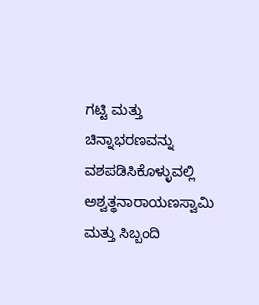ಗಟ್ಟಿ ಮತ್ತು ಚಿನ್ನಾಭರಣವನ್ನು ವಶಪಡಿಸಿಕೊಳ್ಳುವಲ್ಲಿ ಅಶ್ವತ್ಥನಾರಾಯಣಸ್ವಾಮಿ ಮತ್ತು ಸಿಬ್ಬಂದಿ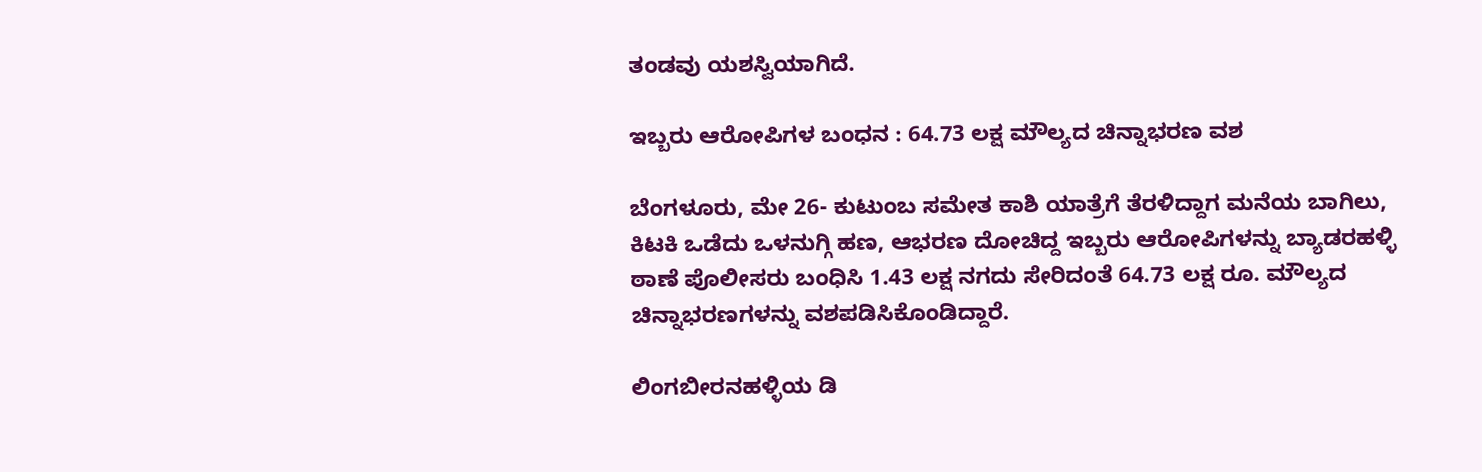ತಂಡವು ಯಶಸ್ವಿಯಾಗಿದೆ.

ಇಬ್ಬರು ಆರೋಪಿಗಳ ಬಂಧನ : 64.73 ಲಕ್ಷ ಮೌಲ್ಯದ ಚಿನ್ನಾಭರಣ ವಶ

ಬೆಂಗಳೂರು, ಮೇ 26- ಕುಟುಂಬ ಸಮೇತ ಕಾಶಿ ಯಾತ್ರೆಗೆ ತೆರಳಿದ್ದಾಗ ಮನೆಯ ಬಾಗಿಲು, ಕಿಟಕಿ ಒಡೆದು ಒಳನುಗ್ಗಿ ಹಣ, ಆಭರಣ ದೋಚಿದ್ದ ಇಬ್ಬರು ಆರೋಪಿಗಳನ್ನು ಬ್ಯಾಡರಹಳ್ಳಿ ಠಾಣೆ ಪೊಲೀಸರು ಬಂಧಿಸಿ 1.43 ಲಕ್ಷ ನಗದು ಸೇರಿದಂತೆ 64.73 ಲಕ್ಷ ರೂ. ಮೌಲ್ಯದ ಚಿನ್ನಾಭರಣಗಳನ್ನು ವಶಪಡಿಸಿಕೊಂಡಿದ್ದಾರೆ.

ಲಿಂಗಬೀರನಹಳ್ಳಿಯ ಡಿ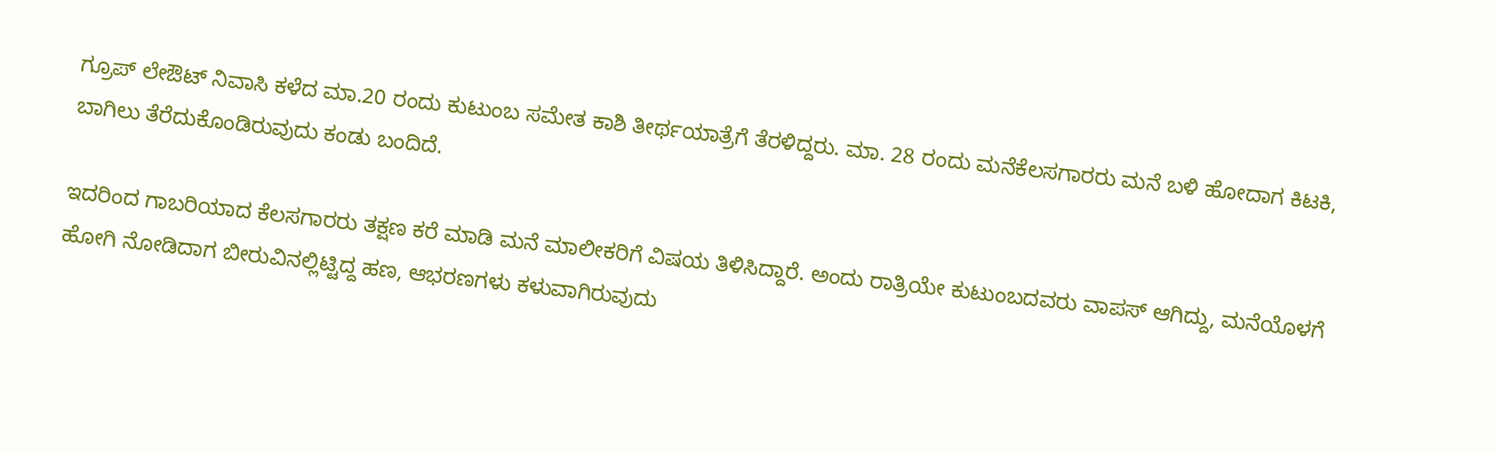ಗ್ರೂಪ್‌ ಲೇಔಟ್‌ ನಿವಾಸಿ ಕಳೆದ ಮಾ.20 ರಂದು ಕುಟುಂಬ ಸಮೇತ ಕಾಶಿ ತೀರ್ಥಯಾತ್ರೆಗೆ ತೆರಳಿದ್ದರು. ಮಾ. 28 ರಂದು ಮನೆಕೆಲಸಗಾರರು ಮನೆ ಬಳಿ ಹೋದಾಗ ಕಿಟಕಿ, ಬಾಗಿಲು ತೆರೆದುಕೊಂಡಿರುವುದು ಕಂಡು ಬಂದಿದೆ.

ಇದರಿಂದ ಗಾಬರಿಯಾದ ಕೆಲಸಗಾರರು ತಕ್ಷಣ ಕರೆ ಮಾಡಿ ಮನೆ ಮಾಲೀಕರಿಗೆ ವಿಷಯ ತಿಳಿಸಿದ್ದಾರೆ. ಅಂದು ರಾತ್ರಿಯೇ ಕುಟುಂಬದವರು ವಾಪಸ್‌‍ ಆಗಿದ್ದು, ಮನೆಯೊಳಗೆ ಹೋಗಿ ನೋಡಿದಾಗ ಬೀರುವಿನಲ್ಲಿಟ್ಟಿದ್ದ ಹಣ, ಆಭರಣಗಳು ಕಳುವಾಗಿರುವುದು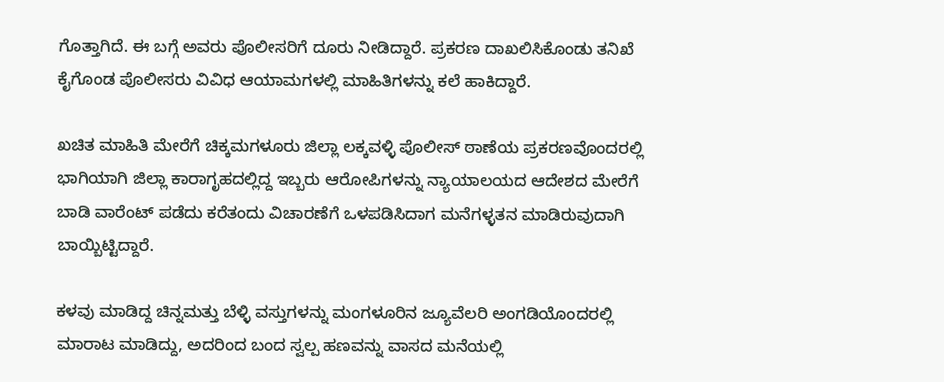ಗೊತ್ತಾಗಿದೆ. ಈ ಬಗ್ಗೆ ಅವರು ಪೊಲೀಸರಿಗೆ ದೂರು ನೀಡಿದ್ದಾರೆ. ಪ್ರಕರಣ ದಾಖಲಿಸಿಕೊಂಡು ತನಿಖೆ ಕೈಗೊಂಡ ಪೊಲೀಸರು ವಿವಿಧ ಆಯಾಮಗಳಲ್ಲಿ ಮಾಹಿತಿಗಳನ್ನು ಕಲೆ ಹಾಕಿದ್ದಾರೆ.

ಖಚಿತ ಮಾಹಿತಿ ಮೇರೆಗೆ ಚಿಕ್ಕಮಗಳೂರು ಜಿಲ್ಲಾ ಲಕ್ಕವಳ್ಳಿ ಪೊಲೀಸ್‌‍ ಠಾಣೆಯ ಪ್ರಕರಣವೊಂದರಲ್ಲಿ ಭಾಗಿಯಾಗಿ ಜಿಲ್ಲಾ ಕಾರಾಗೃಹದಲ್ಲಿದ್ದ ಇಬ್ಬರು ಆರೋಪಿಗಳನ್ನು ನ್ಯಾಯಾಲಯದ ಆದೇಶದ ಮೇರೆಗೆ ಬಾಡಿ ವಾರೆಂಟ್‌ ಪಡೆದು ಕರೆತಂದು ವಿಚಾರಣೆಗೆ ಒಳಪಡಿಸಿದಾಗ ಮನೆಗಳ್ಳತನ ಮಾಡಿರುವುದಾಗಿ ಬಾಯ್ಬಿಟ್ಟಿದ್ದಾರೆ.

ಕಳವು ಮಾಡಿದ್ದ ಚಿನ್ನಮತ್ತು ಬೆಳ್ಳಿ ವಸ್ತುಗಳನ್ನು ಮಂಗಳೂರಿನ ಜ್ಯೂವೆಲರಿ ಅಂಗಡಿಯೊಂದರಲ್ಲಿ ಮಾರಾಟ ಮಾಡಿದ್ದು, ಅದರಿಂದ ಬಂದ ಸ್ವಲ್ಪ ಹಣವನ್ನು ವಾಸದ ಮನೆಯಲ್ಲಿ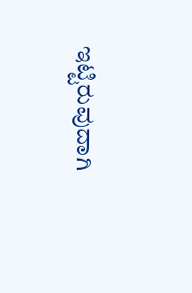ಇಟ್ಟಿರುವುದಾಗಿ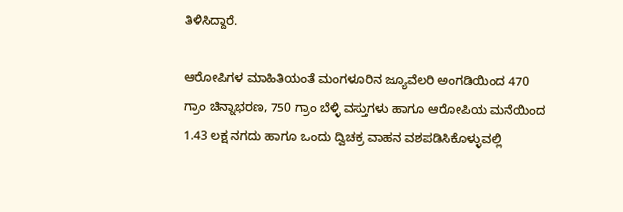ತಿಳಿಸಿದ್ದಾರೆ.

ಆರೋಪಿಗಳ ಮಾಹಿತಿಯಂತೆ ಮಂಗಳೂರಿನ ಜ್ಯೂವೆಲರಿ ಅಂಗಡಿಯಿಂದ 470 ಗ್ರಾಂ ಚಿನ್ನಾಭರಣ, 750 ಗ್ರಾಂ ಬೆಳ್ಳಿ ವಸ್ತುಗಳು ಹಾಗೂ ಆರೋಪಿಯ ಮನೆಯಿಂದ 1.43 ಲಕ್ಷ ನಗದು ಹಾಗೂ ಒಂದು ದ್ವಿಚಕ್ರ ವಾಹನ ವಶಪಡಿಸಿಕೊಳ್ಳುವಲ್ಲಿ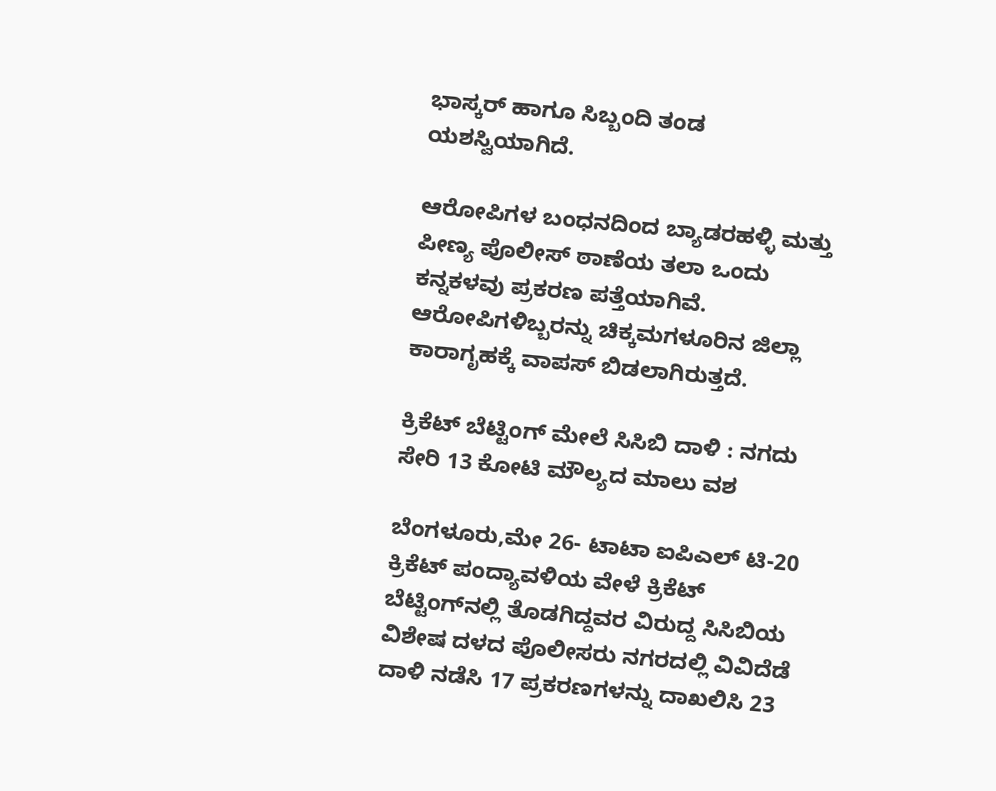ಭಾಸ್ಕರ್‌ ಹಾಗೂ ಸಿಬ್ಬಂದಿ ತಂಡ ಯಶಸ್ವಿಯಾಗಿದೆ.

ಆರೋಪಿಗಳ ಬಂಧನದಿಂದ ಬ್ಯಾಡರಹಳ್ಳಿ ಮತ್ತು ಪೀಣ್ಯ ಪೊಲೀಸ್‌‍ ಠಾಣೆಯ ತಲಾ ಒಂದು ಕನ್ನಕಳವು ಪ್ರಕರಣ ಪತ್ತೆಯಾಗಿವೆ. ಆರೋಪಿಗಳಿಬ್ಬರನ್ನು ಚಿಕ್ಕಮಗಳೂರಿನ ಜಿಲ್ಲಾ ಕಾರಾಗೃಹಕ್ಕೆ ವಾಪಸ್‌‍ ಬಿಡಲಾಗಿರುತ್ತದೆ.

ಕ್ರಿಕೆಟ್‌ ಬೆಟ್ಟಿಂಗ್‌ ಮೇಲೆ ಸಿಸಿಬಿ ದಾಳಿ : ನಗದು ಸೇರಿ 13 ಕೋಟಿ ಮೌಲ್ಯದ ಮಾಲು ವಶ

ಬೆಂಗಳೂರು,ಮೇ 26- ಟಾಟಾ ಐಪಿಎಲ್‌ ಟಿ-20 ಕ್ರಿಕೆಟ್‌ ಪಂದ್ಯಾವಳಿಯ ವೇಳೆ ಕ್ರಿಕೆಟ್‌ ಬೆಟ್ಟಿಂಗ್‌ನಲ್ಲಿ ತೊಡಗಿದ್ದವರ ವಿರುದ್ದ ಸಿಸಿಬಿಯ ವಿಶೇಷ ದಳದ ಪೊಲೀಸರು ನಗರದಲ್ಲಿ ವಿವಿದೆಡೆ ದಾಳಿ ನಡೆಸಿ 17 ಪ್ರಕರಣಗಳನ್ನು ದಾಖಲಿಸಿ 23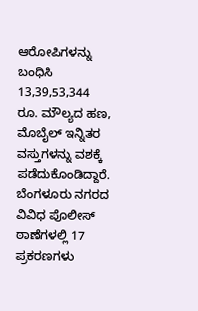ಆರೋಪಿಗಳನ್ನು ಬಂಧಿಸಿ 13,39,53,344 ರೂ. ಮೌಲ್ಯದ ಹಣ, ಮೊಬೈಲ್‌ ಇನ್ನಿತರ ವಸ್ತುಗಳನ್ನು ವಶಕ್ಕೆ ಪಡೆದುಕೊಂಡಿದ್ದಾರೆ.
ಬೆಂಗಳೂರು ನಗರದ ವಿವಿಧ ಪೊಲೀಸ್‌‍ ಠಾಣೆಗಳಲ್ಲಿ 17 ಪ್ರಕರಣಗಳು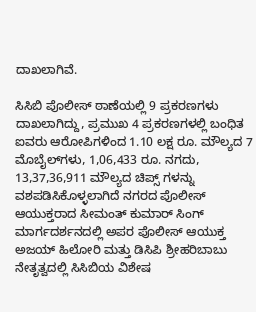ದಾಖಲಾಗಿವೆ.

ಸಿಸಿಬಿ ಪೊಲೀಸ್‌‍ ಠಾಣೆಯಲ್ಲಿ 9 ಪ್ರಕರಣಗಳು ದಾಖಲಾಗಿದ್ದು, ಪ್ರಮುಖ 4 ಪ್ರಕರಣಗಳಲ್ಲಿ ಬಂಧಿತ ಐವರು ಆರೋಪಿಗಳಿಂದ 1.10 ಲಕ್ಷ ರೂ. ಮೌಲ್ಯದ 7 ಮೊಬೈಲ್‌ಗಳು, 1,06,433 ರೂ. ನಗದು, 13,37,36,911 ಮೌಲ್ಯದ ಚಿಪ್ಸ್ ಗಳನ್ನು ವಶಪಡಿಸಿಕೊಳ್ಳಲಾಗಿದೆ ನಗರದ ಪೊಲೀಸ್‌‍ ಆಯುಕ್ತರಾದ ಸೀಮಂತ್‌ ಕುಮಾರ್‌ ಸಿಂಗ್‌ ಮಾರ್ಗದರ್ಶನದಲ್ಲಿ ಅಪರ ಪೊಲೀಸ್‌‍ ಆಯುಕ್ತ ಅಜಯ್‌ ಹಿಲೋರಿ ಮತ್ತು ಡಿಸಿಪಿ ಶ್ರೀಹರಿಬಾಬು ನೇತೃತ್ವದಲ್ಲಿ ಸಿಸಿಬಿಯ ವಿಶೇಷ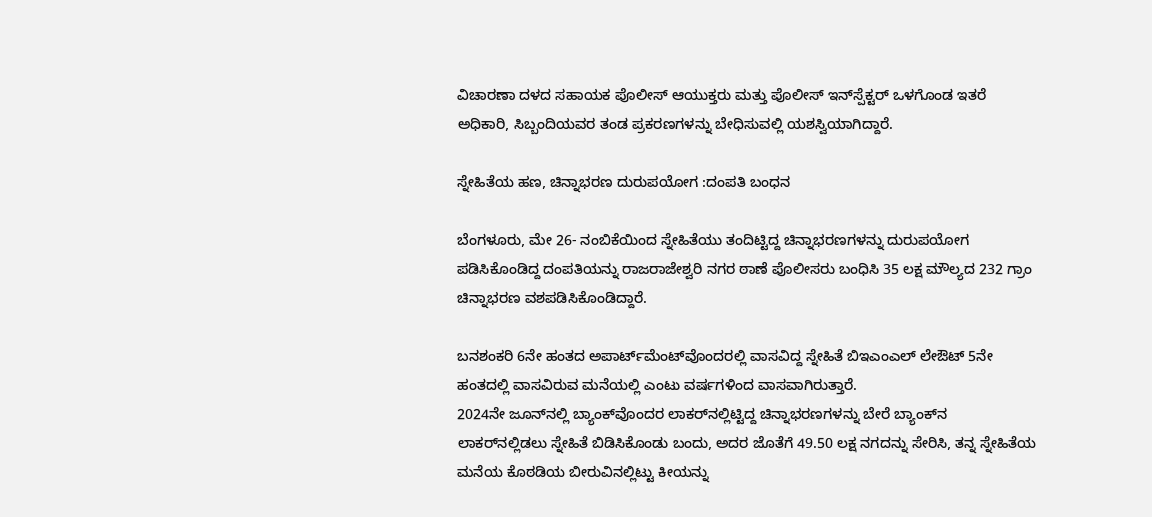ವಿಚಾರಣಾ ದಳದ ಸಹಾಯಕ ಪೊಲೀಸ್‌‍ ಆಯುಕ್ತರು ಮತ್ತು ಪೊಲೀಸ್‌‍ ಇನ್‌ಸ್ಪೆಕ್ಟರ್‌ ಒಳಗೊಂಡ ಇತರೆ ಅಧಿಕಾರಿ, ಸಿಬ್ಬಂದಿಯವರ ತಂಡ ಪ್ರಕರಣಗಳನ್ನು ಬೇಧಿಸುವಲ್ಲಿ ಯಶಸ್ವಿಯಾಗಿದ್ದಾರೆ.

ಸ್ನೇಹಿತೆಯ ಹಣ, ಚಿನ್ನಾಭರಣ ದುರುಪಯೋಗ :ದಂಪತಿ ಬಂಧನ

ಬೆಂಗಳೂರು, ಮೇ 26- ನಂಬಿಕೆಯಿಂದ ಸ್ನೇಹಿತೆಯು ತಂದಿಟ್ಟಿದ್ದ ಚಿನ್ನಾಭರಣಗಳನ್ನು ದುರುಪಯೋಗ ಪಡಿಸಿಕೊಂಡಿದ್ದ ದಂಪತಿಯನ್ನು ರಾಜರಾಜೇಶ್ವರಿ ನಗರ ಠಾಣೆ ಪೊಲೀಸರು ಬಂಧಿಸಿ 35 ಲಕ್ಷ ಮೌಲ್ಯದ 232 ಗ್ರಾಂ ಚಿನ್ನಾಭರಣ ವಶಪಡಿಸಿಕೊಂಡಿದ್ದಾರೆ.

ಬನಶಂಕರಿ 6ನೇ ಹಂತದ ಅಪಾರ್ಟ್‌ಮೆಂಟ್‌ವೊಂದರಲ್ಲಿ ವಾಸವಿದ್ದ ಸ್ನೇಹಿತೆ ಬಿಇಎಂಎಲ್‌ ಲೇಔಟ್‌ 5ನೇ ಹಂತದಲ್ಲಿ ವಾಸವಿರುವ ಮನೆಯಲ್ಲಿ ಎಂಟು ವರ್ಷಗಳಿಂದ ವಾಸವಾಗಿರುತ್ತಾರೆ.
2024ನೇ ಜೂನ್‌ನಲ್ಲಿ ಬ್ಯಾಂಕ್‌ವೊಂದರ ಲಾಕರ್‌ನಲ್ಲಿಟ್ಟಿದ್ದ ಚಿನ್ನಾಭರಣಗಳನ್ನು ಬೇರೆ ಬ್ಯಾಂಕ್‌ನ ಲಾಕರ್‌ನಲ್ಲಿಡಲು ಸ್ನೇಹಿತೆ ಬಿಡಿಸಿಕೊಂಡು ಬಂದು, ಅದರ ಜೊತೆಗೆ 49.50 ಲಕ್ಷ ನಗದನ್ನು ಸೇರಿಸಿ, ತನ್ನ ಸ್ನೇಹಿತೆಯ ಮನೆಯ ಕೊಠಡಿಯ ಬೀರುವಿನಲ್ಲಿಟ್ಟು ಕೀಯನ್ನು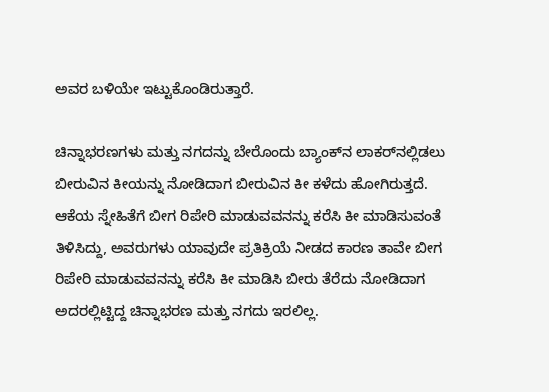ಅವರ ಬಳಿಯೇ ಇಟ್ಟುಕೊಂಡಿರುತ್ತಾರೆ.

ಚಿನ್ನಾಭರಣಗಳು ಮತ್ತು ನಗದನ್ನು ಬೇರೊಂದು ಬ್ಯಾಂಕ್‌ನ ಲಾಕರ್‌ನಲ್ಲಿಡಲು ಬೀರುವಿನ ಕೀಯನ್ನು ನೋಡಿದಾಗ ಬೀರುವಿನ ಕೀ ಕಳೆದು ಹೋಗಿರುತ್ತದೆ. ಆಕೆಯ ಸ್ನೇಹಿತೆಗೆ ಬೀಗ ರಿಪೇರಿ ಮಾಡುವವನನ್ನು ಕರೆಸಿ ಕೀ ಮಾಡಿಸುವಂತೆ ತಿಳಿಸಿದ್ದು, ಅವರುಗಳು ಯಾವುದೇ ಪ್ರತಿಕ್ರಿಯೆ ನೀಡದ ಕಾರಣ ತಾವೇ ಬೀಗ ರಿಪೇರಿ ಮಾಡುವವನನ್ನು ಕರೆಸಿ ಕೀ ಮಾಡಿಸಿ ಬೀರು ತೆರೆದು ನೋಡಿದಾಗ ಅದರಲ್ಲಿಟ್ಟಿದ್ದ ಚಿನ್ನಾಭರಣ ಮತ್ತು ನಗದು ಇರಲಿಲ್ಲ.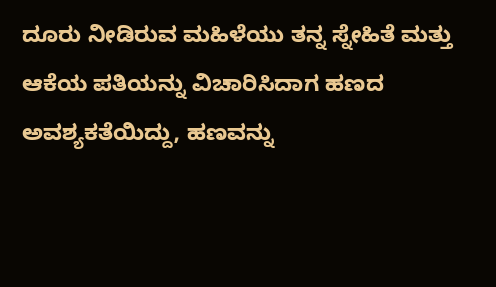ದೂರು ನೀಡಿರುವ ಮಹಿಳೆಯು ತನ್ನ ಸ್ನೇಹಿತೆ ಮತ್ತು ಆಕೆಯ ಪತಿಯನ್ನು ವಿಚಾರಿಸಿದಾಗ ಹಣದ ಅವಶ್ಯಕತೆಯಿದ್ದು, ಹಣವನ್ನು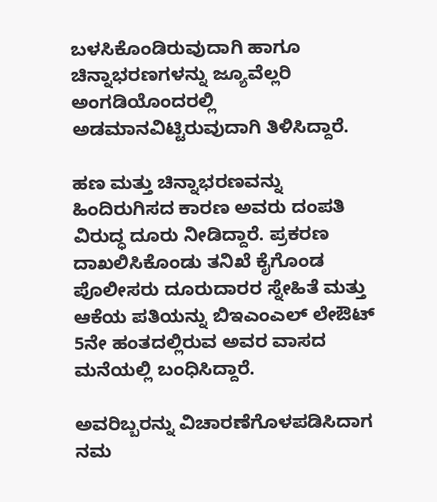ಬಳಸಿಕೊಂಡಿರುವುದಾಗಿ ಹಾಗೂ ಚಿನ್ನಾಭರಣಗಳನ್ನು ಜ್ಯೂವೆಲ್ಲರಿ ಅಂಗಡಿಯೊಂದರಲ್ಲಿ ಅಡಮಾನವಿಟ್ಟಿರುವುದಾಗಿ ತಿಳಿಸಿದ್ದಾರೆ.

ಹಣ ಮತ್ತು ಚಿನ್ನಾಭರಣವನ್ನು ಹಿಂದಿರುಗಿಸದ ಕಾರಣ ಅವರು ದಂಪತಿ ವಿರುದ್ಧ ದೂರು ನೀಡಿದ್ದಾರೆ. ಪ್ರಕರಣ ದಾಖಲಿಸಿಕೊಂಡು ತನಿಖೆ ಕೈಗೊಂಡ ಪೊಲೀಸರು ದೂರುದಾರರ ಸ್ನೇಹಿತೆ ಮತ್ತು ಆಕೆಯ ಪತಿಯನ್ನು ಬಿಇಎಂಎಲ್‌ ಲೇಔಟ್‌ 5ನೇ ಹಂತದಲ್ಲಿರುವ ಅವರ ವಾಸದ ಮನೆಯಲ್ಲಿ ಬಂಧಿಸಿದ್ದಾರೆ.

ಅವರಿಬ್ಬರನ್ನು ವಿಚಾರಣೆಗೊಳಪಡಿಸಿದಾಗ ನಮ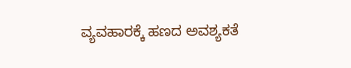ವ್ಯವಹಾರಕ್ಕೆ ಹಣದ ಅವಶ್ಯಕತೆ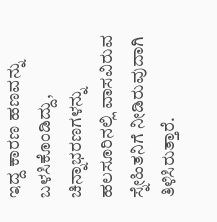ಇದ್ದ ಕಾರಣ ಹಣವನ್ನು ಬಳಸಿಕೊಂಡಿದ್ದು, ಚಿನ್ನಾಭರಣಗಳನ್ನು ಹಲಸೂರಿನಲ್ಲಿ ವಾಸವಿರುವ ಸ್ನೇಹಿತನಿಗೆ ನೀಡಿರುವುದಾಗಿ ತಿಳಿಸಿರುತ್ತಾರೆ.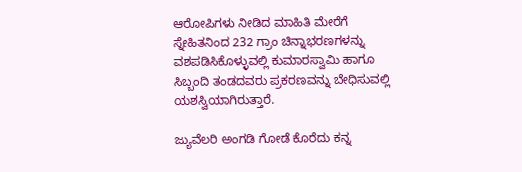ಆರೋಪಿಗಳು ನೀಡಿದ ಮಾಹಿತಿ ಮೇರೆಗೆ ಸ್ನೇಹಿತನಿಂದ 232 ಗ್ರಾಂ ಚಿನ್ನಾಭರಣಗಳನ್ನು ವಶಪಡಿಸಿಕೊಳ್ಳುವಲ್ಲಿ ಕುಮಾರಸ್ವಾಮಿ ಹಾಗೂ ಸಿಬ್ಬಂದಿ ತಂಡದವರು ಪ್ರಕರಣವನ್ನು ಬೇಧಿಸುವಲ್ಲಿ ಯಶಸ್ವಿಯಾಗಿರುತ್ತಾರೆ.

ಜ್ಯುವೆಲರಿ ಅಂಗಡಿ ಗೋಡೆ ಕೊರೆದು ಕನ್ನ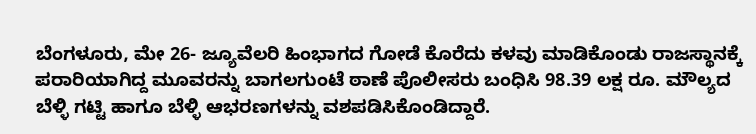ಬೆಂಗಳೂರು, ಮೇ 26- ಜ್ಯೂವೆಲರಿ ಹಿಂಭಾಗದ ಗೋಡೆ ಕೊರೆದು ಕಳವು ಮಾಡಿಕೊಂಡು ರಾಜಸ್ಥಾನಕ್ಕೆ ಪರಾರಿಯಾಗಿದ್ದ ಮೂವರನ್ನು ಬಾಗಲಗುಂಟೆ ಠಾಣೆ ಪೊಲೀಸರು ಬಂಧಿಸಿ 98.39 ಲಕ್ಷ ರೂ. ಮೌಲ್ಯದ ಬೆಳ್ಳಿ ಗಟ್ಟಿ ಹಾಗೂ ಬೆಳ್ಳಿ ಆಭರಣಗಳನ್ನು ವಶಪಡಿಸಿಕೊಂಡಿದ್ದಾರೆ.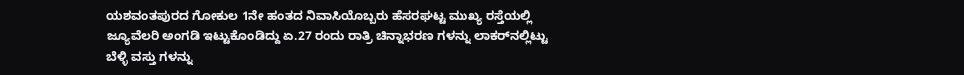ಯಶವಂತಪುರದ ಗೋಕುಲ 1ನೇ ಹಂತದ ನಿವಾಸಿಯೊಬ್ಬರು ಹೆಸರಘಟ್ಟ ಮುಖ್ಯ ರಸ್ತೆಯಲ್ಲಿ ಜ್ಯೂವೆಲರಿ ಅಂಗಡಿ ಇಟ್ಟುಕೊಂಡಿದ್ದು ಏ.27 ರಂದು ರಾತ್ರಿ ಚಿನ್ನಾಭರಣ ಗಳನ್ನು ಲಾಕರ್‌ನಲ್ಲಿಟ್ಟು ಬೆಳ್ಳಿ ವಸ್ತು ಗಳನ್ನು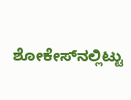ಶೋಕೇಸ್‌‍ನಲ್ಲಿಟ್ಟು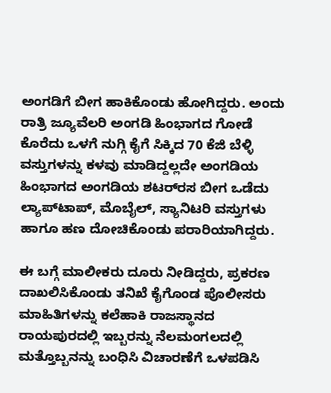ಅಂಗಡಿಗೆ ಬೀಗ ಹಾಕಿಕೊಂಡು ಹೋಗಿದ್ದರು. ಅಂದು ರಾತ್ರಿ ಜ್ಯೂವೆಲರಿ ಅಂಗಡಿ ಹಿಂಭಾಗದ ಗೋಡೆ ಕೊರೆದು ಒಳಗೆ ನುಗ್ಗಿ ಕೈಗೆ ಸಿಕ್ಕಿದ 70 ಕೆಜಿ ಬೆಳ್ಳಿ ವಸ್ತುಗಳನ್ನು ಕಳವು ಮಾಡಿದ್ದಲ್ಲದೇ ಅಂಗಡಿಯ ಹಿಂಭಾಗದ ಅಂಗಡಿಯ ಶಟರ್‌ರ‍ಸ ಬೀಗ ಒಡೆದು ಲ್ಯಾಪ್‌ಟಾಪ್‌, ಮೊಬೈಲ್‌, ಸ್ಯಾನಿಟರಿ ವಸ್ತುಗಳು ಹಾಗೂ ಹಣ ದೋಚಿಕೊಂಡು ಪರಾರಿಯಾಗಿದ್ದರು.

ಈ ಬಗ್ಗೆ ಮಾಲೀಕರು ದೂರು ನೀಡಿದ್ದರು, ಪ್ರಕರಣ ದಾಖಲಿಸಿಕೊಂಡು ತನಿಖೆ ಕೈಗೊಂಡ ಪೊಲೀಸರು ಮಾಹಿತಿಗಳನ್ನು ಕಲೆಹಾಕಿ ರಾಜಸ್ಥಾನದ ರಾಯಪುರದಲ್ಲಿ ಇಬ್ಬರನ್ನು ನೆಲಮಂಗಲದಲ್ಲಿ ಮತ್ತೊಬ್ಬನನ್ನು ಬಂಧಿಸಿ ವಿಚಾರಣೆಗೆ ಒಳಪಡಿಸಿ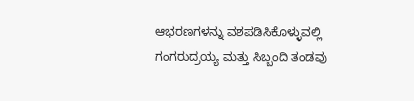ಆಭರಣಗಳನ್ನು ವಶಪಡಿಸಿಕೊಳ್ಳುವಲ್ಲಿ ಗಂಗರುದ್ರಯ್ಯ ಮತ್ತು ಸಿಬ್ಬಂದಿ ತಂಡವು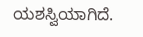ಯಶಸ್ವಿಯಾಗಿದೆ.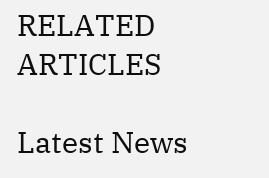RELATED ARTICLES

Latest News